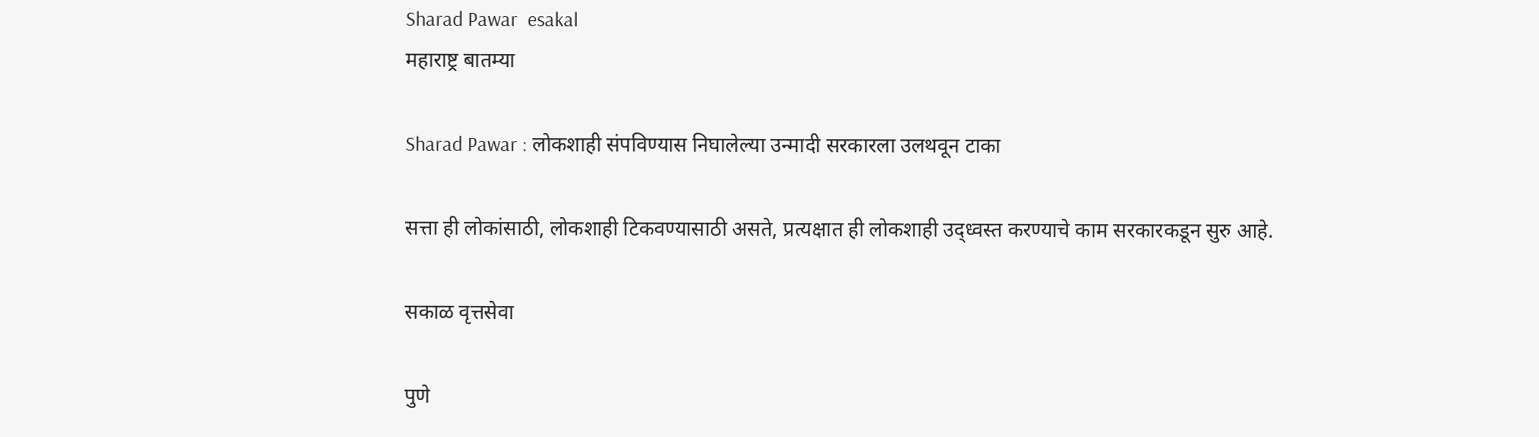Sharad Pawar  esakal
महाराष्ट्र बातम्या

Sharad Pawar : लोकशाही संपविण्यास निघालेल्या उन्मादी सरकारला उलथवून टाका

सत्ता ही लोकांसाठी, लोकशाही टिकवण्यासाठी असते, प्रत्यक्षात ही लोकशाही उद्ध्वस्त करण्याचे काम सरकारकडून सुरु आहे.

सकाळ वृत्तसेवा

पुणे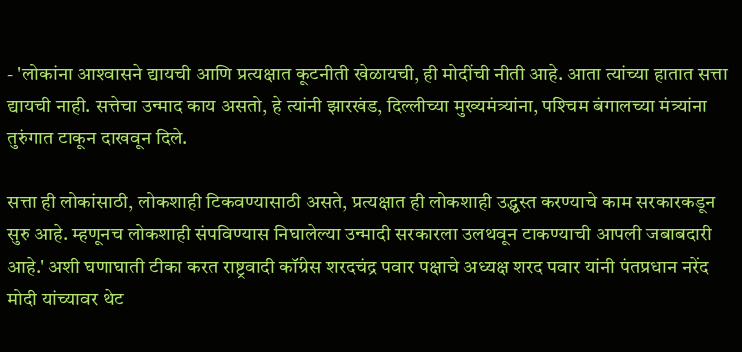- 'लोकांना आश्‍वासने द्यायची आणि प्रत्यक्षात कूटनीती खेळायची, ही मोदींची नीती आहे. आता त्यांच्या हातात सत्ता द्यायची नाही. सत्तेचा उन्माद काय असतो, हे त्यांनी झारखंड, दिल्लीच्या मुख्यमंत्र्यांना, पश्‍चिम बंगालच्या मंत्र्यांना तुरुंगात टाकून दाखवून दिले.

सत्ता ही लोकांसाठी, लोकशाही टिकवण्यासाठी असते, प्रत्यक्षात ही लोकशाही उद्ध्वस्त करण्याचे काम सरकारकडून सुरु आहे. म्हणूनच लोकशाही संपविण्यास निघालेल्या उन्मादी सरकारला उलथवून टाकण्याची आपली जबाबदारी आहे.' अशी घणाघाती टीका करत राष्ट्रवादी कॉंग्रेस शरदचंद्र पवार पक्षाचे अध्यक्ष शरद पवार यांनी पंतप्रधान नरेंद मोदी यांच्यावर थेट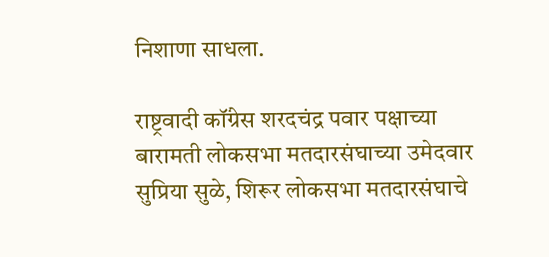निशाणा साधला.

राष्ट्रवादी कॉंग्रेस शरदचंद्र पवार पक्षाच्या बारामती लोकसभा मतदारसंघाच्या उमेदवार सुप्रिया सुळे, शिरूर लोकसभा मतदारसंघाचे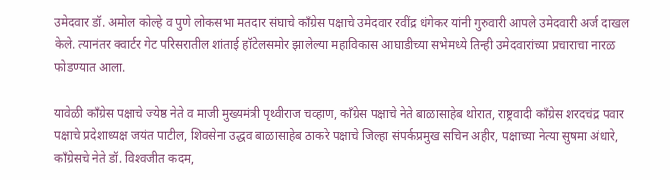उमेदवार डॉ. अमोल कोल्हे व पुणे लोकसभा मतदार संघाचे काँग्रेस पक्षाचे उमेदवार रवींद्र धंगेकर यांनी गुरुवारी आपले उमेदवारी अर्ज दाखल केले. त्यानंतर क्वार्टर गेट परिसरातील शांताई हॉटेलसमोर झालेल्या महाविकास आघाडीच्या सभेमध्ये तिन्ही उमेदवारांच्या प्रचाराचा नारळ फोडण्यात आला.

यावेळी कॉंग्रेस पक्षाचे ज्येष्ठ नेते व माजी मुख्यमंत्री पृथ्वीराज चव्हाण, कॉंग्रेस पक्षाचे नेते बाळासाहेब थोरात, राष्ट्रवादी कॉंग्रेस शरदचंद्र पवार पक्षाचे प्रदेशाध्यक्ष जयंत पाटील, शिवसेना उद्धव बाळासाहेब ठाकरे पक्षाचे जिल्हा संपर्कप्रमुख सचिन अहीर, पक्षाच्या नेत्या सुषमा अंधारे, कॉंग्रेसचे नेते डॉ. विश्‍वजीत कदम,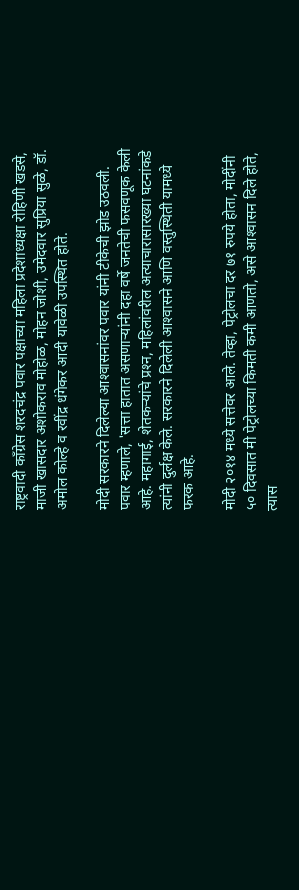राष्ट्रवादी कॉंग्रेस शरदचंद्र पवार पक्षाच्या महिला प्रदेशाध्यक्षा रोहिणी खडसे, माजी खासदार अशोकराव मोहोळ, मोहन जोशी, उमेदवार सुप्रिया सुळे, डॉ. अमोल कोल्हे व रवींद्र धंगेकर आदी यावेळी उपस्थित होते.

मोदी सरकारने दिलेल्या आश्‍वासनांवर पवार यांनी टीकेची झोड उठवली. पवार म्हणाले, 'सत्ता हातात असणाऱ्यांनी दहा वर्षे जनतेची फसवणूक केली आहे. महागाई, शेतकऱ्यांचे प्रश्‍न, महिलांवरील अत्याचारासारख्या घटनांकडे त्यांनी दुर्लक्ष केले. सरकारने दिलेली आश्‍वासने आणि वस्तुस्थिती यामध्ये फरक आहे.

मोदी २०१४ मध्ये सत्तेवर आले. तेव्हा, पेट्रोलचा दर ७१ रुपये होता, मोदींनी ५० दिवसात मी पेट्रोलच्या किमती कमी आणतो, असे आश्‍वासन दिले होते, त्यास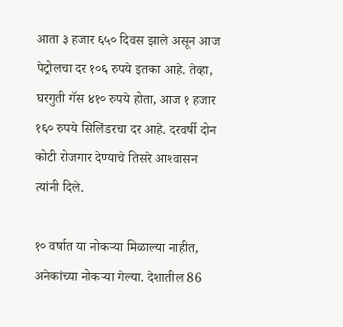आता ३ हजार ६५० दिवस झाले असून आज पेट्रोलचा दर १०६ रुपये इतका आहे. तेव्हा, घरगुती गॅस ४१० रुपये होता, आज १ हजार १६० रुपये सिलिंडरचा दर आहे. दरवर्षी दोन कोटी रोजगार देण्याचे तिसरे आश्‍वासन त्यांनी दिले.

१० वर्षात या नोकऱ्या मिळाल्या नाहीत, अनेकांच्या नोकऱ्या गेल्या. देशातील 86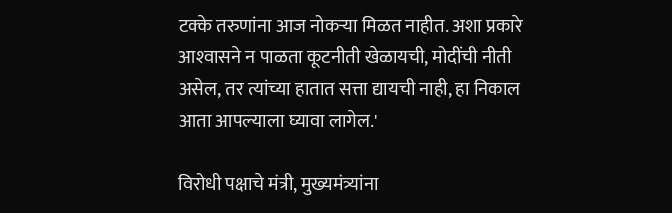टक्के तरुणांना आज नोकऱ्या मिळत नाहीत. अशा प्रकारे आश्‍वासने न पाळता कूटनीती खेळायची, मोदींची नीती असेल, तर त्यांच्या हातात सत्ता द्यायची नाही, हा निकाल आता आपल्याला घ्यावा लागेल.'

विरोधी पक्षाचे मंत्री, मुख्यमंत्र्यांना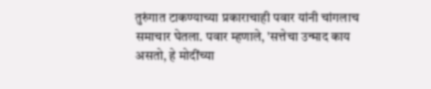तुरुंगात टाकण्याच्या प्रकाराचाही पवार यांनी चांगलाच समाचार घेतला. पवार म्हणाले, 'सत्तेचा उन्माद काय असतो, हे मोदींच्या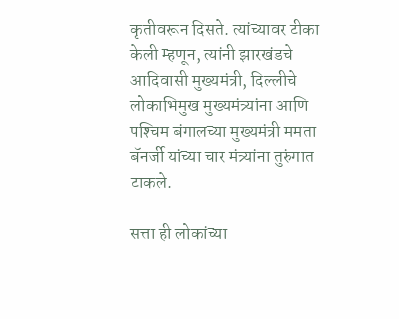कृतीवरून दिसते. त्यांच्यावर टीका केली म्हणून, त्यांनी झारखंडचे आदिवासी मुख्यमंत्री, दिल्लीचे लोकाभिमुख मुख्यमंत्र्यांना आणि पश्‍चिम बंगालच्या मुख्यमंत्री ममता बॅनर्जी यांच्या चार मंत्र्यांना तुरुंगात टाकले.

सत्ता ही लोकांच्या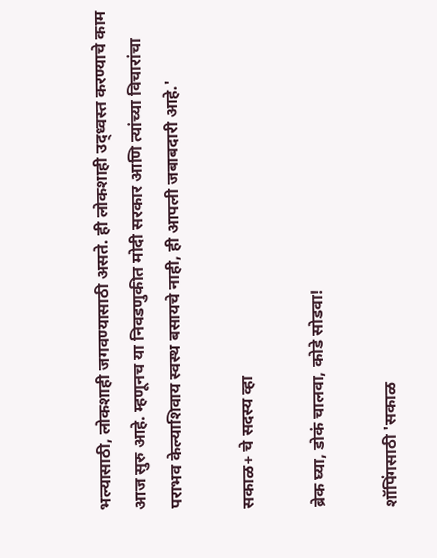भल्यासाठी, लोकशाही जगवण्यासाठी असते. ही लोकशाही उद्ध्वस्त करण्याचे काम आज सुरु आहे. म्हणूनच या निवडणुकीत मोदी सरकार आणि त्यांच्या विचारांचा पराभव केल्याशिवाय स्वस्थ बसायचे नाही, ही आपली जबाबदारी आहे.'

सकाळ+ चे सदस्य व्हा

ब्रेक घ्या, डोकं चालवा, कोडे सोडवा!

शॉपिंगसाठी 'सकाळ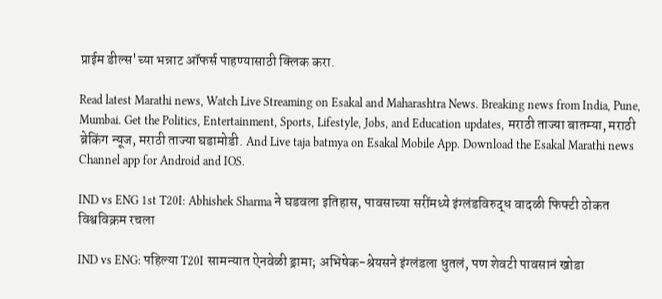प्राईम डील्स'च्या भन्नाट ऑफर्स पाहण्यासाठी क्लिक करा.

Read latest Marathi news, Watch Live Streaming on Esakal and Maharashtra News. Breaking news from India, Pune, Mumbai. Get the Politics, Entertainment, Sports, Lifestyle, Jobs, and Education updates, मराठी ताज्या बातम्या, मराठी ब्रेकिंग न्यूज, मराठी ताज्या घडामोडी. And Live taja batmya on Esakal Mobile App. Download the Esakal Marathi news Channel app for Android and IOS.

IND vs ENG 1st T20I: Abhishek Sharma ने घडवला इतिहास, पावसाच्या सरींमध्ये इंग्लंडविरुद्ध वादळी फिफ्टी ठोकत विश्वविक्रम रचला

IND vs ENG: पहिल्या T20I सामन्यात ऐनवेळी ड्रामा; अभिषेक-श्रेयसने इंग्लंडला धुतलं, पण शेवटी पावसानं खोडा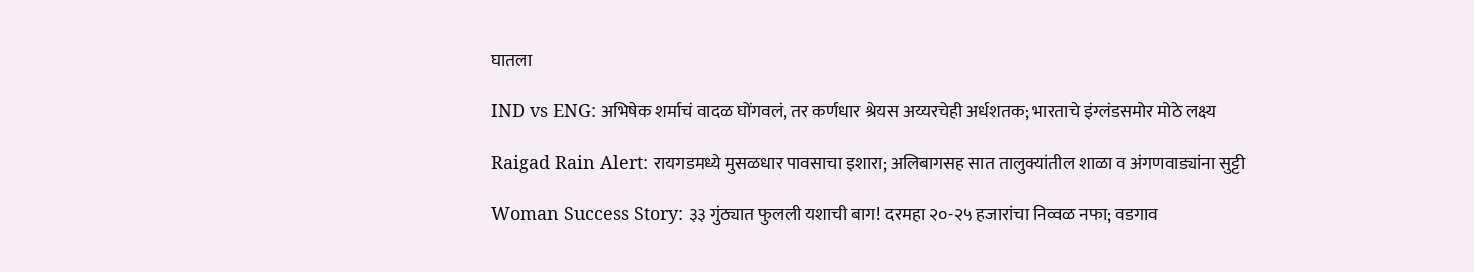घातला

IND vs ENG: अभिषेक शर्माचं वादळ घोंगवलं, तर कर्णधार श्रेयस अय्यरचेही अर्धशतक; भारताचे इंग्लंडसमोर मोठे लक्ष्य

Raigad Rain Alert: रायगडमध्ये मुसळधार पावसाचा इशारा; अलिबागसह सात तालुक्यांतील शाळा व अंगणवाड्यांना सुट्टी

Woman Success Story: ३३ गुंठ्यात फुलली यशाची बाग! दरमहा २०-२५ हजारांचा निव्वळ नफा; वडगाव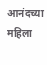आनंदच्या महिला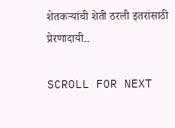शेतकऱ्यांची शेती ठरली इतरांसाठी प्रेरणादायी..

SCROLL FOR NEXT